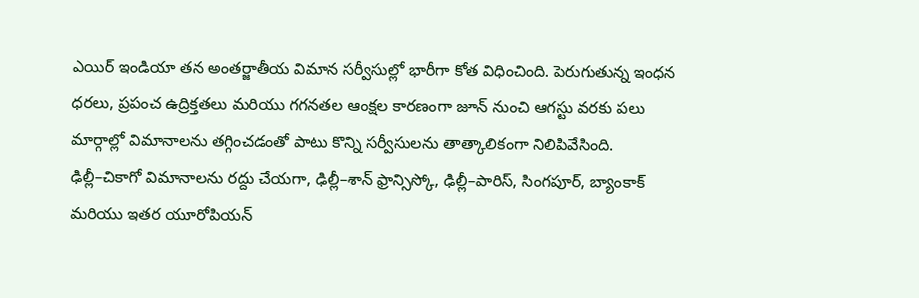ఎయిర్ ఇండియా తన అంతర్జాతీయ విమాన సర్వీసుల్లో భారీగా కోత విధించింది. పెరుగుతున్న ఇంధన ధరలు, ప్రపంచ ఉద్రిక్తతలు మరియు గగనతల ఆంక్షల కారణంగా జూన్ నుంచి ఆగస్టు వరకు పలు మార్గాల్లో విమానాలను తగ్గించడంతో పాటు కొన్ని సర్వీసులను తాత్కాలికంగా నిలిపివేసింది.
ఢిల్లీ–చికాగో విమానాలను రద్దు చేయగా, ఢిల్లీ–శాన్ ఫ్రాన్సిస్కో, ఢిల్లీ–పారిస్, సింగపూర్, బ్యాంకాక్ మరియు ఇతర యూరోపియన్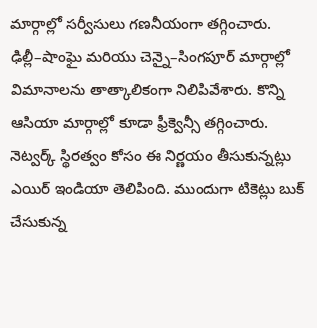మార్గాల్లో సర్వీసులు గణనీయంగా తగ్గించారు. ఢిల్లీ–షాంఘై మరియు చెన్నై–సింగపూర్ మార్గాల్లో విమానాలను తాత్కాలికంగా నిలిపివేశారు. కొన్ని ఆసియా మార్గాల్లో కూడా ఫ్రీక్వెన్సీ తగ్గించారు.
నెట్వర్క్ స్థిరత్వం కోసం ఈ నిర్ణయం తీసుకున్నట్లు ఎయిర్ ఇండియా తెలిపింది. ముందుగా టికెట్లు బుక్ చేసుకున్న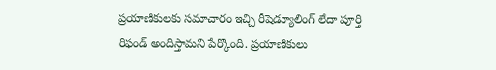ప్రయాణికులకు సమాచారం ఇచ్చి రీషెడ్యూలింగ్ లేదా పూర్తి రిఫండ్ అందిస్తామని పేర్కొంది. ప్రయాణికులు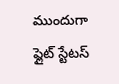ముందుగా ఫ్లైట్ స్టేటస్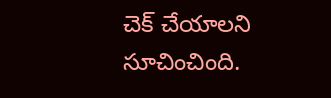చెక్ చేయాలని సూచించింది.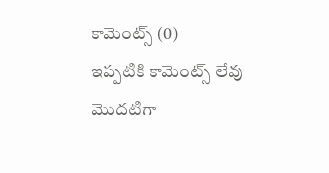కామెంట్స్ (0)
ఇప్పటికి కామెంట్స్ లేవు
మొదటిగా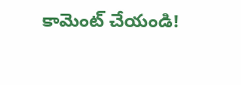కామెంట్ చేయండి!